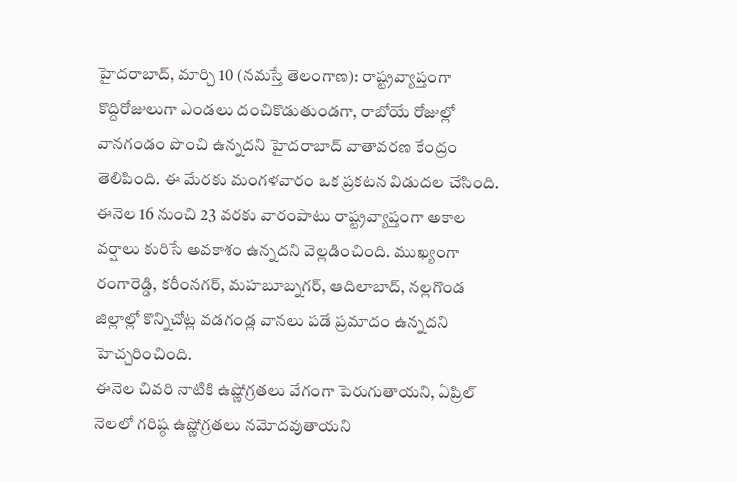హైదరాబాద్, మార్చి 10 (నమస్తే తెలంగాణ): రాష్ట్రవ్యాప్తంగా కొద్దిరోజులుగా ఎండలు దంచికొడుతుండగా, రాబోయే రోజుల్లో వానగండం పొంచి ఉన్నదని హైదరాబాద్ వాతావరణ కేంద్రం తెలిపింది. ఈ మేరకు మంగళవారం ఒక ప్రకటన విడుదల చేసింది. ఈనెల 16 నుంచి 23 వరకు వారంపాటు రాష్ట్రవ్యాప్తంగా అకాల వర్షాలు కురిసే అవకాశం ఉన్నదని వెల్లడించింది. ముఖ్యంగా రంగారెడ్డి, కరీంనగర్, మహబూబ్నగర్, ఆదిలాబాద్, నల్లగొండ జిల్లాల్లో కొన్నిచోట్ల వడగండ్ల వానలు పడే ప్రమాదం ఉన్నదని హెచ్చరించింది.
ఈనెల చివరి నాటికి ఉష్ణోగ్రతలు వేగంగా పెరుగుతాయని, ఏప్రిల్ నెలలో గరిష్ఠ ఉష్ణోగ్రతలు నమోదవుతాయని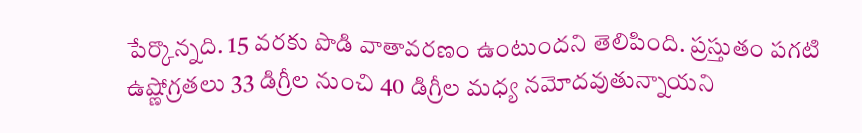పేర్కొన్నది. 15 వరకు పొడి వాతావరణం ఉంటుందని తెలిపింది. ప్రస్తుతం పగటి ఉష్ణోగ్రతలు 33 డిగ్రీల నుంచి 40 డిగ్రీల మధ్య నమోదవుతున్నాయని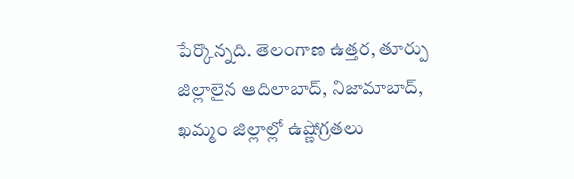పేర్కొన్నది. తెలంగాణ ఉత్తర, తూర్పు జిల్లాలైన ఆదిలాబాద్, నిజామాబాద్, ఖమ్మం జిల్లాల్లో ఉష్ణోగ్రతలు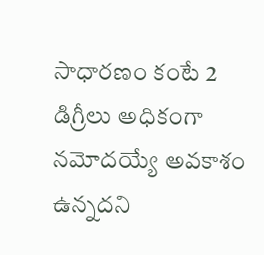సాధారణం కంటే 2 డిగ్రీలు అధికంగా నమోదయ్యే అవకాశం ఉన్నదని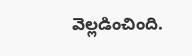వెల్లడించింది.